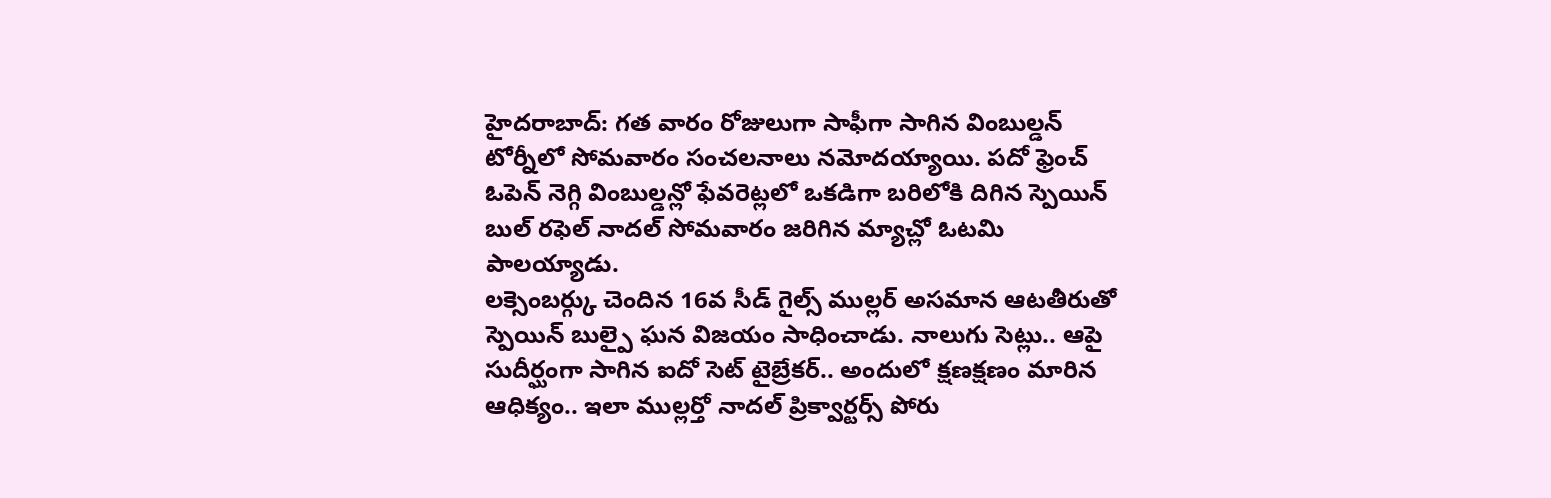హైదరాబాద్: గత వారం రోజులుగా సాఫీగా సాగిన వింబుల్డన్ టోర్నీలో సోమవారం సంచలనాలు నమోదయ్యాయి. పదో ఫ్రెంచ్ ఓపెన్ నెగ్గి వింబుల్డన్లో ఫేవరెట్లలో ఒకడిగా బరిలోకి దిగిన స్పెయిన్ బుల్ రఫెల్ నాదల్ సోమవారం జరిగిన మ్యాచ్లో ఓటమి పాలయ్యాడు.
లక్సెంబర్గ్కు చెందిన 16వ సీడ్ గైల్స్ ముల్లర్ అసమాన ఆటతీరుతో స్పెయిన్ బుల్పై ఘన విజయం సాధించాడు. నాలుగు సెట్లు.. ఆపై సుదీర్ఘంగా సాగిన ఐదో సెట్ టైబ్రేకర్.. అందులో క్షణక్షణం మారిన ఆధిక్యం.. ఇలా ముల్లర్తో నాదల్ ప్రిక్వార్టర్స్ పోరు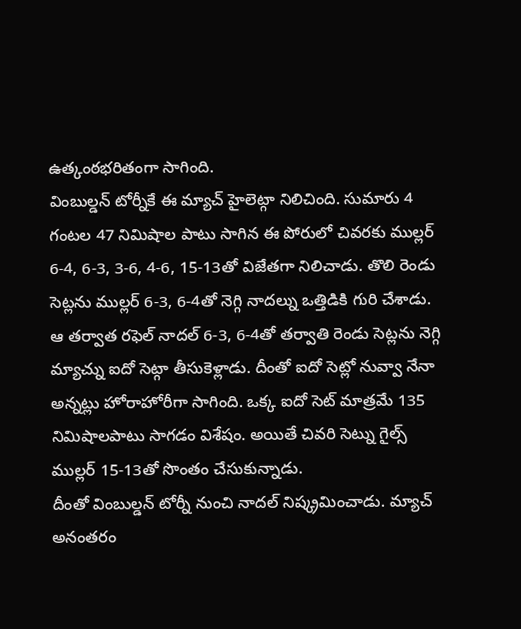ఉత్కంఠభరితంగా సాగింది.
వింబుల్డన్ టోర్నీకే ఈ మ్యాచ్ హైలెట్గా నిలిచింది. సుమారు 4 గంటల 47 నిమిషాల పాటు సాగిన ఈ పోరులో చివరకు ముల్లర్ 6-4, 6-3, 3-6, 4-6, 15-13తో విజేతగా నిలిచాడు. తొలి రెండు సెట్లను ముల్లర్ 6-3, 6-4తో నెగ్గి నాదల్ను ఒత్తిడికి గురి చేశాడు.
ఆ తర్వాత రఫెల్ నాదల్ 6-3, 6-4తో తర్వాతి రెండు సెట్లను నెగ్గి మ్యాచ్ను ఐదో సెట్గా తీసుకెళ్లాడు. దీంతో ఐదో సెట్లో నువ్వా నేనా అన్నట్లు హోరాహోరీగా సాగింది. ఒక్క ఐదో సెట్ మాత్రమే 135 నిమిషాలపాటు సాగడం విశేషం. అయితే చివరి సెట్ను గైల్స్ ముల్లర్ 15-13తో సొంతం చేసుకున్నాడు.
దీంతో వింబుల్డన్ టోర్నీ నుంచి నాదల్ నిష్క్రమించాడు. మ్యాచ్ అనంతరం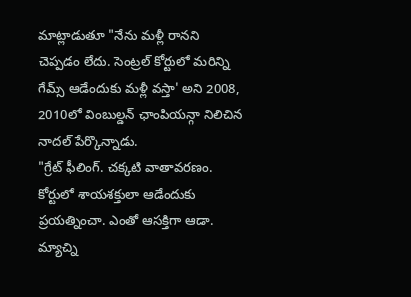మాట్లాడుతూ "నేను మళ్లీ రానని చెప్పడం లేదు. సెంట్రల్ కోర్టులో మరిన్ని గేమ్స్ ఆడేందుకు మళ్లీ వస్తా' అని 2008, 2010లో వింబుల్డన్ ఛాంపియన్గా నిలిచిన నాదల్ పేర్కొన్నాడు.
"గ్రేట్ ఫీలింగ్. చక్కటి వాతావరణం. కోర్టులో శాయశక్తులా ఆడేందుకు ప్రయత్నించా. ఎంతో ఆసక్తిగా ఆడా. మ్యాచ్ని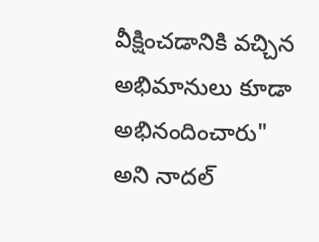వీక్షించడానికి వచ్చిన అభిమానులు కూడా అభినందించారు" అని నాదల్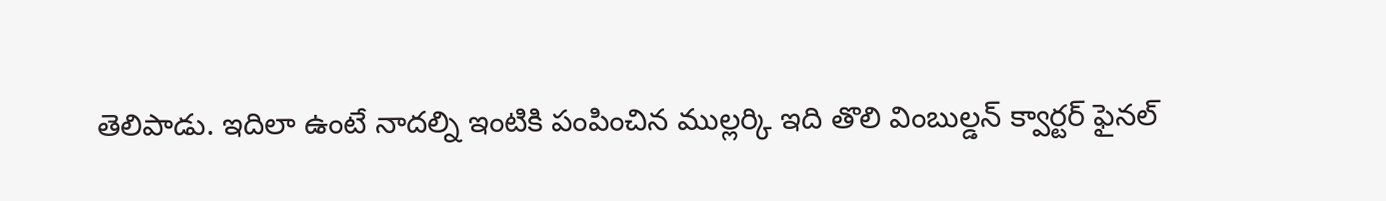తెలిపాడు. ఇదిలా ఉంటే నాదల్ని ఇంటికి పంపించిన ముల్లర్కి ఇది తొలి వింబుల్డన్ క్వార్టర్ ఫైనల్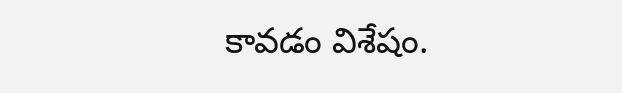కావడం విశేషం.